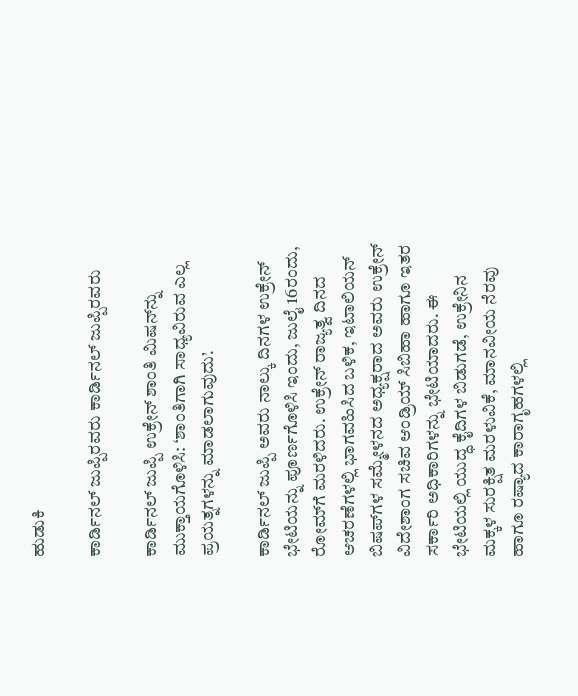ಹುಡುಕಿ

ಕಾರ್ಡಿನಲ್ ಜುಪ್ಪಿರವರು ಕಾರ್ಡಿನಲ್ ಜುಪ್ಪಿರವರು

ಕಾರ್ಡಿನಲ್ ಜುಪ್ಪಿ ಉಕ್ರೇನ್ ಶಾಂತಿ ಮಿಷನ್‌ನ್ನು ಮುಕ್ತಾಯಗೊಳಿಸಿ: ‘ಶಾಂತಿಗಾಗಿ ಸಾಧ್ಯವಿರುವ ಎಲ್ಲ ಪ್ರಯತ್ನಗಳನ್ನು ಮಾಡಲಾಗುವುದು’.

ಕಾರ್ಡಿನಲ್ ಜುಪ್ಪಿ ಅವರು ನಾಲ್ಕು ದಿನಗಳ ಉಕ್ರೇನ್ ಭೇಟಿಯನ್ನು ಪೂರ್ಣಗೊಳಿಸಿ ಇಂದು, ಜುಲೈ 16ರಂದು, ರೋಮ್‌ಗೆ ಮರಳಿದರು. ಉಕ್ರೇನ್ ರಾಜ್ಯತ್ವ ದಿನದ ಆಚರಣೆಗಳಲ್ಲಿ ಭಾಗವಹಿಸಿದ ಬಳಿಕ, ಇಟಾಲಿಯನ್ ಬಿಷಪ್‌ಗಳ ಸಮ್ಮೇಳನದ ಅಧ್ಯಕ್ಷರಾದ ಅವರು ಉಕ್ರೇನ್ ವಿದೇಶಾಂಗ ಸಚಿವ ಆಂಡ್ರಿಯ್ ಸಿಬಿಹಾ ಹಾಗೂ ಇತರ ಸರ್ಕಾರಿ ಅಧಿಕಾರಿಗಳನ್ನು ಭೇಟಿಯಾದರು. ಈ ಭೇಟಿಯಲ್ಲಿ ಯುದ್ಧ ಕೈದಿಗಳ ಬಿಡುಗಡೆ, ಉಕ್ರೇನಿನ ಮಕ್ಕಳ ಸುರಕ್ಷಿತ ಮರಳುವಿಕೆ, ಮಾನವೀಯ ನೆರವು ಹಾಗೂ ರಷ್ಯಾದ ಕಾರಾಗೃಹಗಳಲ್ಲಿ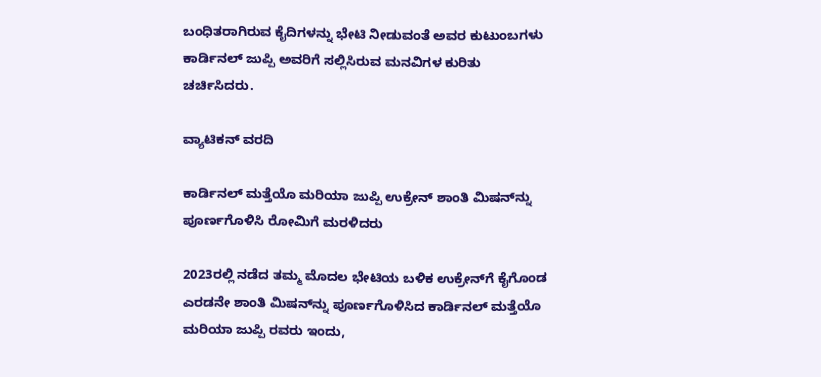ಬಂಧಿತರಾಗಿರುವ ಕೈದಿಗಳನ್ನು ಭೇಟಿ ನೀಡುವಂತೆ ಅವರ ಕುಟುಂಬಗಳು ಕಾರ್ಡಿನಲ್ ಜುಪ್ಪಿ ಅವರಿಗೆ ಸಲ್ಲಿಸಿರುವ ಮನವಿಗಳ ಕುರಿತು ಚರ್ಚಿಸಿದರು.

ವ್ಯಾಟಿಕನ್ ವರದಿ

ಕಾರ್ಡಿನಲ್ ಮತ್ತೆಯೊ ಮರಿಯಾ ಜುಪ್ಪಿ ಉಕ್ರೇನ್ ಶಾಂತಿ ಮಿಷನ್‌ನ್ನು ಪೂರ್ಣಗೊಳಿಸಿ ರೋಮಿಗೆ ಮರಳಿದರು

2023ರಲ್ಲಿ ನಡೆದ ತಮ್ಮ ಮೊದಲ ಭೇಟಿಯ ಬಳಿಕ ಉಕ್ರೇನ್‌ಗೆ ಕೈಗೊಂಡ ಎರಡನೇ ಶಾಂತಿ ಮಿಷನ್‌ನ್ನು ಪೂರ್ಣಗೊಳಿಸಿದ ಕಾರ್ಡಿನಲ್ ಮತ್ತೆಯೊ ಮರಿಯಾ ಜುಪ್ಪಿ ರವರು ಇಂದು,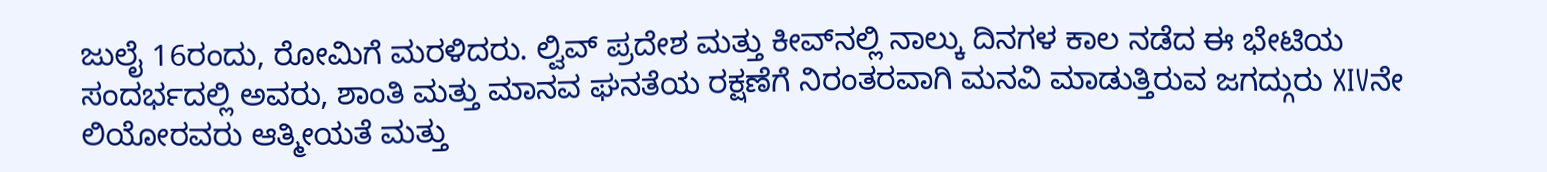ಜುಲೈ 16ರಂದು, ರೋಮಿಗೆ ಮರಳಿದರು. ಲ್ವಿವ್ ಪ್ರದೇಶ ಮತ್ತು ಕೀವ್‌ನಲ್ಲಿ ನಾಲ್ಕು ದಿನಗಳ ಕಾಲ ನಡೆದ ಈ ಭೇಟಿಯ ಸಂದರ್ಭದಲ್ಲಿ ಅವರು, ಶಾಂತಿ ಮತ್ತು ಮಾನವ ಘನತೆಯ ರಕ್ಷಣೆಗೆ ನಿರಂತರವಾಗಿ ಮನವಿ ಮಾಡುತ್ತಿರುವ ಜಗದ್ಗುರು XIVನೇ ಲಿಯೋರವರು ಆತ್ಮೀಯತೆ ಮತ್ತು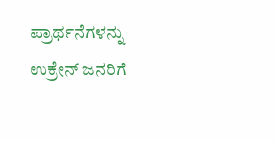ಪ್ರಾರ್ಥನೆಗಳನ್ನು ಉಕ್ರೇನ್ ಜನರಿಗೆ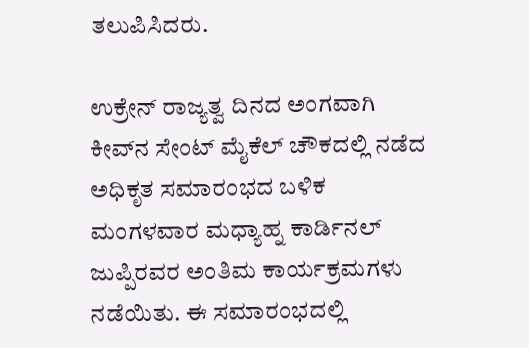ತಲುಪಿಸಿದರು.

ಉಕ್ರೇನ್ ರಾಜ್ಯತ್ವ ದಿನದ ಅಂಗವಾಗಿ ಕೀವ್‌ನ ಸೇಂಟ್ ಮೈಕೆಲ್ ಚೌಕದಲ್ಲಿ ನಡೆದ ಅಧಿಕೃತ ಸಮಾರಂಭದ ಬಳಿಕ ಮಂಗಳವಾರ ಮಧ್ಯಾಹ್ನ ಕಾರ್ಡಿನಲ್ ಜುಪ್ಪಿರವರ ಅಂತಿಮ ಕಾರ್ಯಕ್ರಮಗಳು ನಡೆಯಿತು. ಈ ಸಮಾರಂಭದಲ್ಲಿ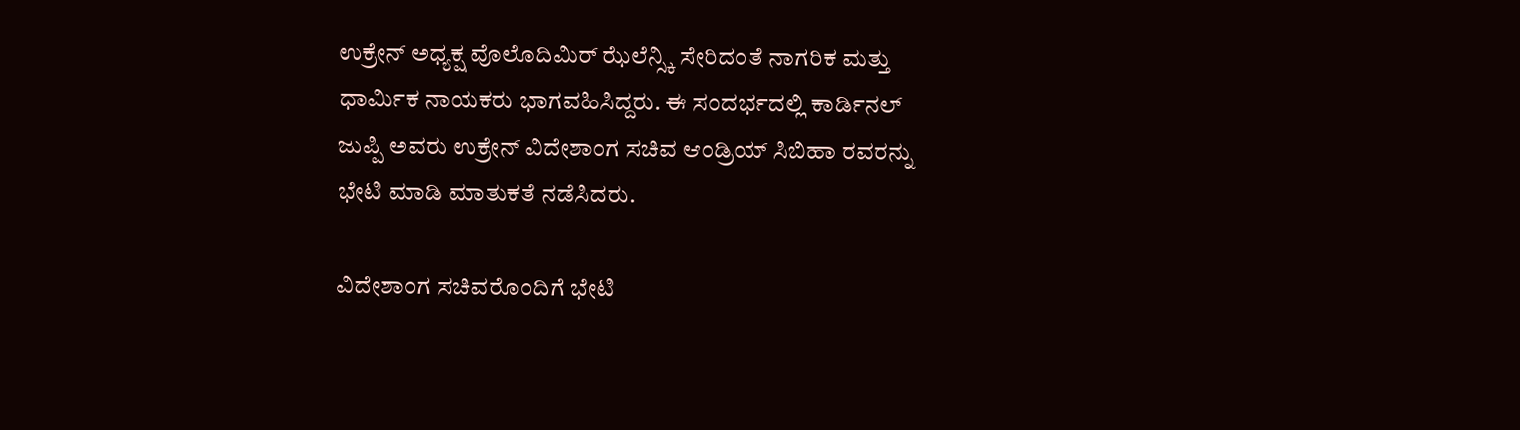ಉಕ್ರೇನ್ ಅಧ್ಯಕ್ಷ ವೊಲೊದಿಮಿರ್ ಝೆಲೆನ್ಸ್ಕಿ ಸೇರಿದಂತೆ ನಾಗರಿಕ ಮತ್ತು ಧಾರ್ಮಿಕ ನಾಯಕರು ಭಾಗವಹಿಸಿದ್ದರು. ಈ ಸಂದರ್ಭದಲ್ಲಿ ಕಾರ್ಡಿನಲ್ ಜುಪ್ಪಿ ಅವರು ಉಕ್ರೇನ್ ವಿದೇಶಾಂಗ ಸಚಿವ ಆಂಡ್ರಿಯ್ ಸಿಬಿಹಾ ರವರನ್ನು ಭೇಟಿ ಮಾಡಿ ಮಾತುಕತೆ ನಡೆಸಿದರು.

ವಿದೇಶಾಂಗ ಸಚಿವರೊಂದಿಗೆ ಭೇಟಿ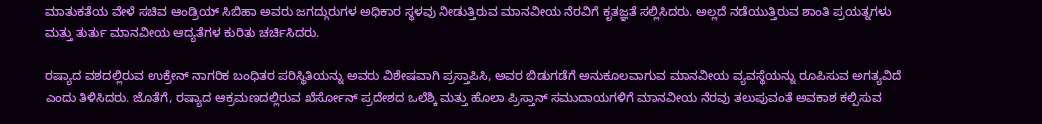ಮಾತುಕತೆಯ ವೇಳೆ ಸಚಿವ ಆಂಡ್ರಿಯ್ ಸಿಬಿಹಾ ಅವರು ಜಗದ್ಗುರುಗಳ ಅಧಿಕಾರ ಸ್ಥಳವು ನೀಡುತ್ತಿರುವ ಮಾನವೀಯ ನೆರವಿಗೆ ಕೃತಜ್ಞತೆ ಸಲ್ಲಿಸಿದರು. ಅಲ್ಲದೆ ನಡೆಯುತ್ತಿರುವ ಶಾಂತಿ ಪ್ರಯತ್ನಗಳು ಮತ್ತು ತುರ್ತು ಮಾನವೀಯ ಆದ್ಯತೆಗಳ ಕುರಿತು ಚರ್ಚಿಸಿದರು.

ರಷ್ಯಾದ ವಶದಲ್ಲಿರುವ ಉಕ್ರೇನ್ ನಾಗರಿಕ ಬಂಧಿತರ ಪರಿಸ್ಥಿತಿಯನ್ನು ಅವರು ವಿಶೇಷವಾಗಿ ಪ್ರಸ್ತಾಪಿಸಿ, ಅವರ ಬಿಡುಗಡೆಗೆ ಅನುಕೂಲವಾಗುವ ಮಾನವೀಯ ವ್ಯವಸ್ಥೆಯನ್ನು ರೂಪಿಸುವ ಅಗತ್ಯವಿದೆ ಎಂದು ತಿಳಿಸಿದರು. ಜೊತೆಗೆ, ರಷ್ಯಾದ ಆಕ್ರಮಣದಲ್ಲಿರುವ ಖೆರ್ಸೋನ್ ಪ್ರದೇಶದ ಒಲೆಶ್ಕಿ ಮತ್ತು ಹೊಲಾ ಪ್ರಿಸ್ತಾನ್ ಸಮುದಾಯಗಳಿಗೆ ಮಾನವೀಯ ನೆರವು ತಲುಪುವಂತೆ ಅವಕಾಶ ಕಲ್ಪಿಸುವ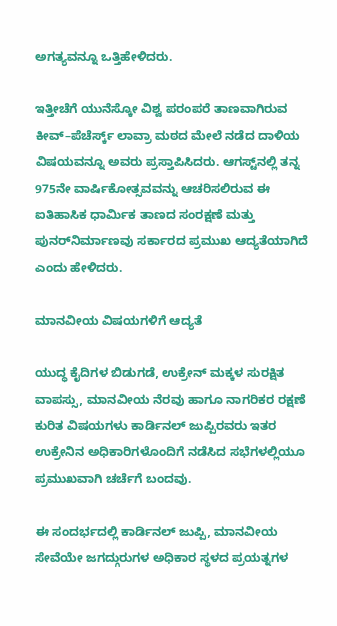ಅಗತ್ಯವನ್ನೂ ಒತ್ತಿಹೇಳಿದರು.

ಇತ್ತೀಚೆಗೆ ಯುನೆಸ್ಕೋ ವಿಶ್ವ ಪರಂಪರೆ ತಾಣವಾಗಿರುವ ಕೀವ್–ಪೆಚೆರ್ಸ್ಕ್ ಲಾವ್ರಾ ಮಠದ ಮೇಲೆ ನಡೆದ ದಾಳಿಯ ವಿಷಯವನ್ನೂ ಅವರು ಪ್ರಸ್ತಾಪಿಸಿದರು. ಆಗಸ್ಟ್‌ನಲ್ಲಿ ತನ್ನ 975ನೇ ವಾರ್ಷಿಕೋತ್ಸವವನ್ನು ಆಚರಿಸಲಿರುವ ಈ ಐತಿಹಾಸಿಕ ಧಾರ್ಮಿಕ ತಾಣದ ಸಂರಕ್ಷಣೆ ಮತ್ತು ಪುನರ್‌ನಿರ್ಮಾಣವು ಸರ್ಕಾರದ ಪ್ರಮುಖ ಆದ್ಯತೆಯಾಗಿದೆ ಎಂದು ಹೇಳಿದರು.

ಮಾನವೀಯ ವಿಷಯಗಳಿಗೆ ಆದ್ಯತೆ

ಯುದ್ಧ ಕೈದಿಗಳ ಬಿಡುಗಡೆ, ಉಕ್ರೇನ್ ಮಕ್ಕಳ ಸುರಕ್ಷಿತ ವಾಪಸ್ಸು, ಮಾನವೀಯ ನೆರವು ಹಾಗೂ ನಾಗರಿಕರ ರಕ್ಷಣೆ ಕುರಿತ ವಿಷಯಗಳು ಕಾರ್ಡಿನಲ್ ಜುಪ್ಪಿರವರು ಇತರ ಉಕ್ರೇನಿನ ಅಧಿಕಾರಿಗಳೊಂದಿಗೆ ನಡೆಸಿದ ಸಭೆಗಳಲ್ಲಿಯೂ ಪ್ರಮುಖವಾಗಿ ಚರ್ಚೆಗೆ ಬಂದವು.

ಈ ಸಂದರ್ಭದಲ್ಲಿ ಕಾರ್ಡಿನಲ್ ಜುಪ್ಪಿ, ಮಾನವೀಯ ಸೇವೆಯೇ ಜಗದ್ಗುರುಗಳ ಅಧಿಕಾರ ಸ್ಥಳದ ಪ್ರಯತ್ನಗಳ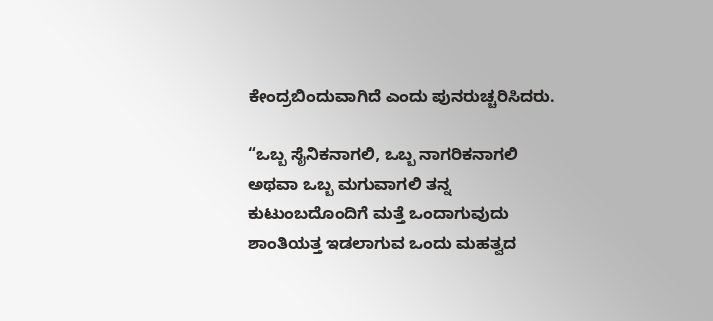ಕೇಂದ್ರಬಿಂದುವಾಗಿದೆ ಎಂದು ಪುನರುಚ್ಚರಿಸಿದರು.

“ಒಬ್ಬ ಸೈನಿಕನಾಗಲಿ, ಒಬ್ಬ ನಾಗರಿಕನಾಗಲಿ ಅಥವಾ ಒಬ್ಬ ಮಗುವಾಗಲಿ ತನ್ನ ಕುಟುಂಬದೊಂದಿಗೆ ಮತ್ತೆ ಒಂದಾಗುವುದು ಶಾಂತಿಯತ್ತ ಇಡಲಾಗುವ ಒಂದು ಮಹತ್ವದ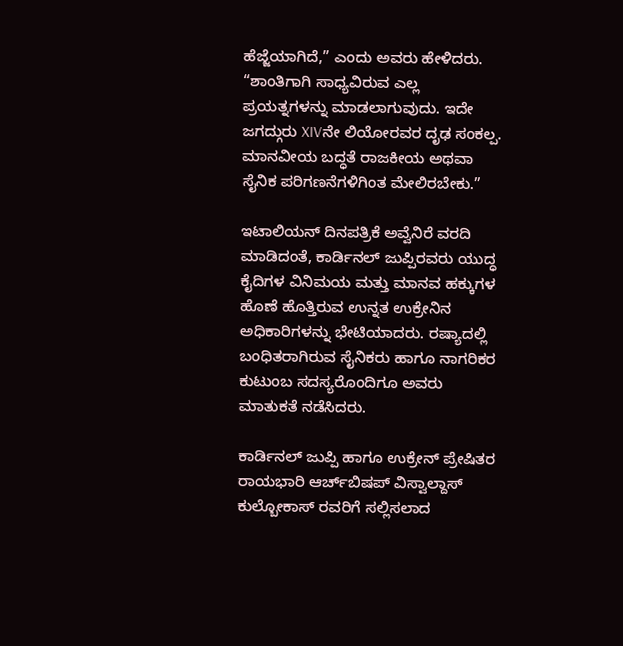ಹೆಜ್ಜೆಯಾಗಿದೆ,” ಎಂದು ಅವರು ಹೇಳಿದರು. “ಶಾಂತಿಗಾಗಿ ಸಾಧ್ಯವಿರುವ ಎಲ್ಲ ಪ್ರಯತ್ನಗಳನ್ನು ಮಾಡಲಾಗುವುದು. ಇದೇ ಜಗದ್ಗುರು XIVನೇ ಲಿಯೋರವರ ದೃಢ ಸಂಕಲ್ಪ. ಮಾನವೀಯ ಬದ್ಧತೆ ರಾಜಕೀಯ ಅಥವಾ ಸೈನಿಕ ಪರಿಗಣನೆಗಳಿಗಿಂತ ಮೇಲಿರಬೇಕು.”

ಇಟಾಲಿಯನ್ ದಿನಪತ್ರಿಕೆ ಅವ್ವೆನಿರೆ ವರದಿ ಮಾಡಿದಂತೆ, ಕಾರ್ಡಿನಲ್ ಜುಪ್ಪಿರವರು ಯುದ್ಧ ಕೈದಿಗಳ ವಿನಿಮಯ ಮತ್ತು ಮಾನವ ಹಕ್ಕುಗಳ ಹೊಣೆ ಹೊತ್ತಿರುವ ಉನ್ನತ ಉಕ್ರೇನಿನ ಅಧಿಕಾರಿಗಳನ್ನು ಭೇಟಿಯಾದರು. ರಷ್ಯಾದಲ್ಲಿ ಬಂಧಿತರಾಗಿರುವ ಸೈನಿಕರು ಹಾಗೂ ನಾಗರಿಕರ ಕುಟುಂಬ ಸದಸ್ಯರೊಂದಿಗೂ ಅವರು ಮಾತುಕತೆ ನಡೆಸಿದರು.

ಕಾರ್ಡಿನಲ್ ಜುಪ್ಪಿ ಹಾಗೂ ಉಕ್ರೇನ್‌ ಪ್ರೇಷಿತರ ರಾಯಭಾರಿ ಆರ್ಚ್‌ಬಿಷಪ್ ವಿಸ್ವಾಲ್ದಾಸ್ ಕುಲ್ಬೋಕಾಸ್ ರವರಿಗೆ ಸಲ್ಲಿಸಲಾದ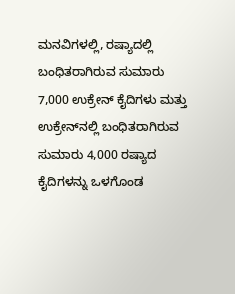ಮನವಿಗಳಲ್ಲಿ, ರಷ್ಯಾದಲ್ಲಿ ಬಂಧಿತರಾಗಿರುವ ಸುಮಾರು 7,000 ಉಕ್ರೇನ್ ಕೈದಿಗಳು ಮತ್ತು ಉಕ್ರೇನ್‌ನಲ್ಲಿ ಬಂಧಿತರಾಗಿರುವ ಸುಮಾರು 4,000 ರಷ್ಯಾದ ಕೈದಿಗಳನ್ನು ಒಳಗೊಂಡ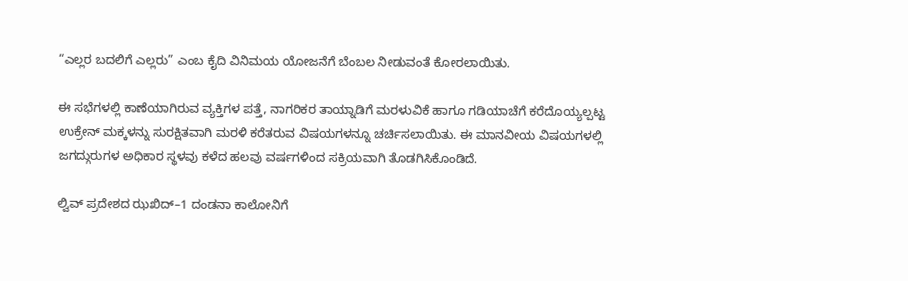“ಎಲ್ಲರ ಬದಲಿಗೆ ಎಲ್ಲರು” ಎಂಬ ಕೈದಿ ವಿನಿಮಯ ಯೋಜನೆಗೆ ಬೆಂಬಲ ನೀಡುವಂತೆ ಕೋರಲಾಯಿತು.

ಈ ಸಭೆಗಳಲ್ಲಿ ಕಾಣೆಯಾಗಿರುವ ವ್ಯಕ್ತಿಗಳ ಪತ್ತೆ, ನಾಗರಿಕರ ತಾಯ್ನಾಡಿಗೆ ಮರಳುವಿಕೆ ಹಾಗೂ ಗಡಿಯಾಚೆಗೆ ಕರೆದೊಯ್ಯಲ್ಪಟ್ಟ ಉಕ್ರೇನ್ ಮಕ್ಕಳನ್ನು ಸುರಕ್ಷಿತವಾಗಿ ಮರಳಿ ಕರೆತರುವ ವಿಷಯಗಳನ್ನೂ ಚರ್ಚಿಸಲಾಯಿತು. ಈ ಮಾನವೀಯ ವಿಷಯಗಳಲ್ಲಿ ಜಗದ್ಗುರುಗಳ ಅಧಿಕಾರ ಸ್ಥಳವು ಕಳೆದ ಹಲವು ವರ್ಷಗಳಿಂದ ಸಕ್ರಿಯವಾಗಿ ತೊಡಗಿಸಿಕೊಂಡಿದೆ.

ಲ್ವಿವ್ ಪ್ರದೇಶದ ಝಖಿದ್–1 ದಂಡನಾ ಕಾಲೋನಿಗೆ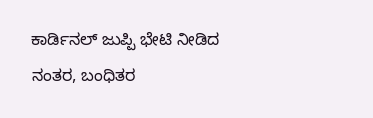ಕಾರ್ಡಿನಲ್ ಜುಪ್ಪಿ ಭೇಟಿ ನೀಡಿದ ನಂತರ, ಬಂಧಿತರ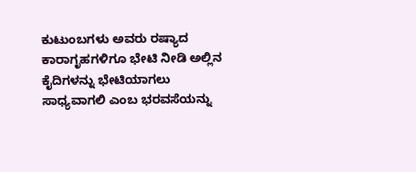ಕುಟುಂಬಗಳು ಅವರು ರಷ್ಯಾದ ಕಾರಾಗೃಹಗಳಿಗೂ ಭೇಟಿ ನೀಡಿ ಅಲ್ಲಿನ ಕೈದಿಗಳನ್ನು ಭೇಟಿಯಾಗಲು ಸಾಧ್ಯವಾಗಲಿ ಎಂಬ ಭರವಸೆಯನ್ನು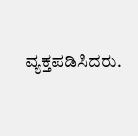ವ್ಯಕ್ತಪಡಿಸಿದರು.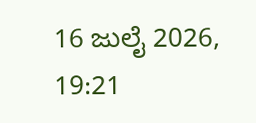16 ಜುಲೈ 2026, 19:21